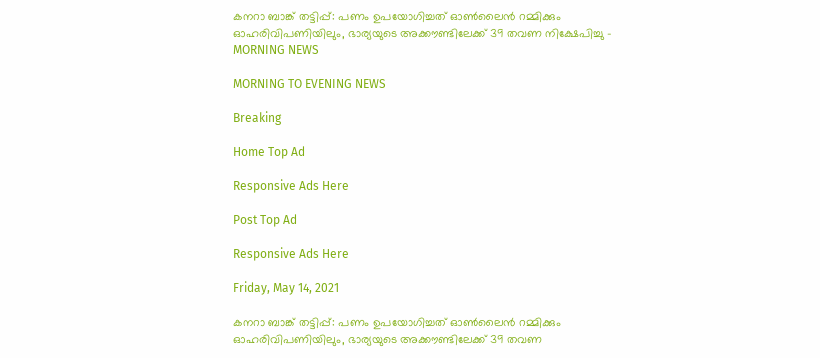കനറാ ബാങ്ക് തട്ടിപ്പ്: പണം ഉപയോഗിച്ചത് ഓണ്‍ലൈന്‍ റമ്മിക്കും ഓഹരിവിപണിയിലും, ഭാര്യയുടെ അക്കൗണ്ടിലേക്ക് 39 തവണ നിക്ഷേപിച്ചു - MORNING NEWS

MORNING TO EVENING NEWS

Breaking

Home Top Ad

Responsive Ads Here

Post Top Ad

Responsive Ads Here

Friday, May 14, 2021

കനറാ ബാങ്ക് തട്ടിപ്പ്: പണം ഉപയോഗിച്ചത് ഓണ്‍ലൈന്‍ റമ്മിക്കും ഓഹരിവിപണിയിലും, ഭാര്യയുടെ അക്കൗണ്ടിലേക്ക് 39 തവണ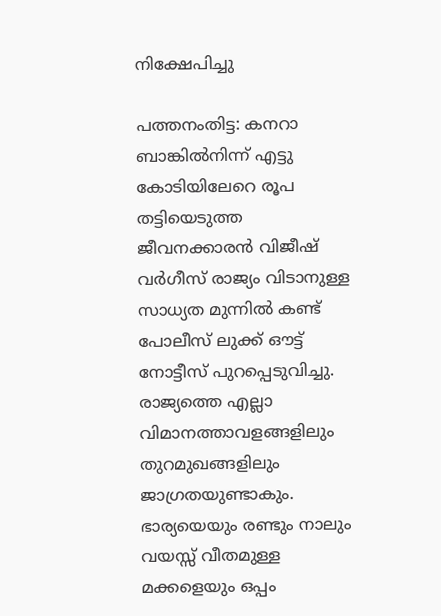നിക്ഷേപിച്ചു

പത്തനംതിട്ട: കനറാ ബാങ്കിൽനിന്ന് എട്ടു കോടിയിലേറെ രൂപ തട്ടിയെടുത്ത ജീവനക്കാരൻ വിജീഷ് വർഗീസ് രാജ്യം വിടാനുള്ള സാധ്യത മുന്നിൽ കണ്ട് പോലീസ് ലുക്ക് ഔട്ട് നോട്ടീസ് പുറപ്പെടുവിച്ചു. രാജ്യത്തെ എല്ലാ വിമാനത്താവളങ്ങളിലും തുറമുഖങ്ങളിലും ജാഗ്രതയുണ്ടാകും. ഭാര്യയെയും രണ്ടും നാലും വയസ്സ് വീതമുള്ള മക്കളെയും ഒപ്പം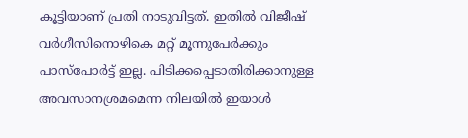കൂട്ടിയാണ് പ്രതി നാടുവിട്ടത്. ഇതിൽ വിജീഷ് വർഗീസിനൊഴികെ മറ്റ് മൂന്നുപേർക്കും പാസ്പോർട്ട് ഇല്ല. പിടിക്കപ്പെടാതിരിക്കാനുള്ള അവസാനശ്രമമെന്ന നിലയിൽ ഇയാൾ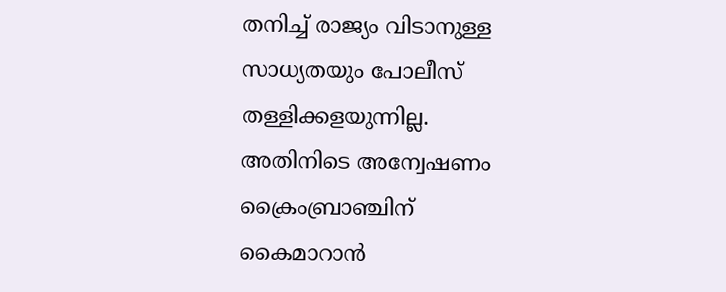തനിച്ച് രാജ്യം വിടാനുള്ള സാധ്യതയും പോലീസ് തള്ളിക്കളയുന്നില്ല. അതിനിടെ അന്വേഷണം ക്രൈംബ്രാഞ്ചിന് കൈമാറാൻ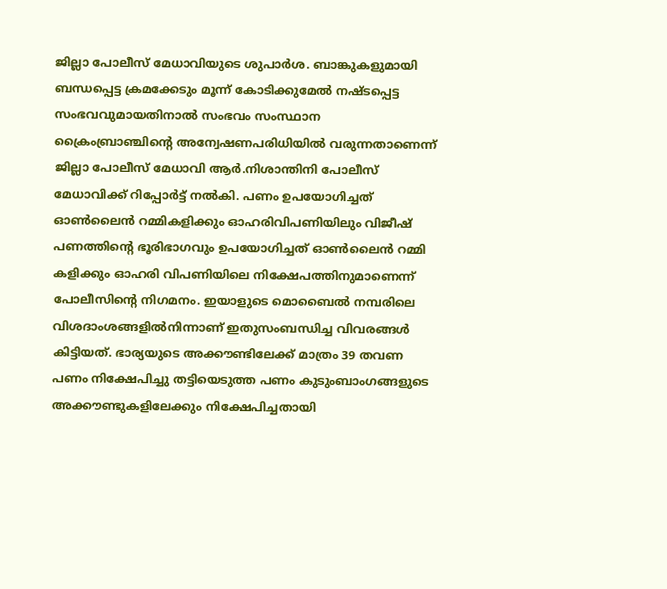ജില്ലാ പോലീസ് മേധാവിയുടെ ശുപാർശ. ബാങ്കുകളുമായി ബന്ധപ്പെട്ട ക്രമക്കേടും മൂന്ന് കോടിക്കുമേൽ നഷ്ടപ്പെട്ട സംഭവവുമായതിനാൽ സംഭവം സംസ്ഥാന ക്രൈംബ്രാഞ്ചിന്റെ അന്വേഷണപരിധിയിൽ വരുന്നതാണെന്ന് ജില്ലാ പോലീസ് മേധാവി ആർ.നിശാന്തിനി പോലീസ് മേധാവിക്ക് റിപ്പോർട്ട് നൽകി. പണം ഉപയോഗിച്ചത് ഓൺലൈൻ റമ്മികളിക്കും ഓഹരിവിപണിയിലും വിജീഷ് പണത്തിന്റെ ഭൂരിഭാഗവും ഉപയോഗിച്ചത് ഓൺലൈൻ റമ്മി കളിക്കും ഓഹരി വിപണിയിലെ നിക്ഷേപത്തിനുമാണെന്ന് പോലീസിന്റെ നിഗമനം. ഇയാളുടെ മൊബൈൽ നമ്പരിലെ വിശദാംശങ്ങളിൽനിന്നാണ് ഇതുസംബന്ധിച്ച വിവരങ്ങൾ കിട്ടിയത്. ഭാര്യയുടെ അക്കൗണ്ടിലേക്ക് മാത്രം 39 തവണ പണം നിക്ഷേപിച്ചു തട്ടിയെടുത്ത പണം കുടുംബാംഗങ്ങളുടെ അക്കൗണ്ടുകളിലേക്കും നിക്ഷേപിച്ചതായി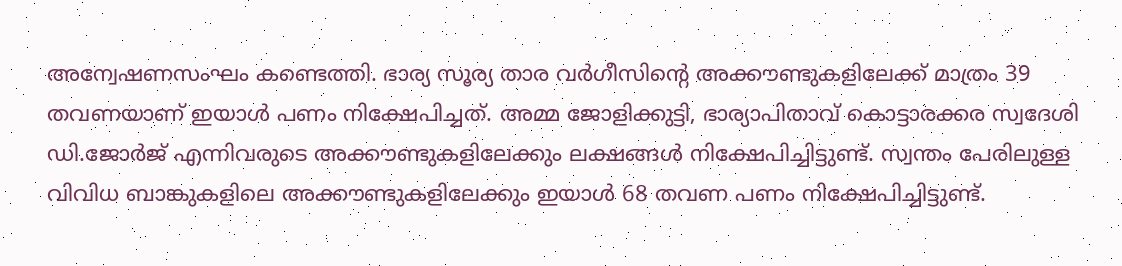അന്വേഷണസംഘം കണ്ടെത്തി. ഭാര്യ സൂര്യ താര വർഗീസിന്റെ അക്കൗണ്ടുകളിലേക്ക് മാത്രം 39 തവണയാണ് ഇയാൾ പണം നിക്ഷേപിച്ചത്. അമ്മ ജോളിക്കുട്ടി, ഭാര്യാപിതാവ് കൊട്ടാരക്കര സ്വദേശി ഡി.ജോർജ് എന്നിവരുടെ അക്കൗണ്ടുകളിലേക്കും ലക്ഷങ്ങൾ നിക്ഷേപിച്ചിട്ടുണ്ട്. സ്വന്തം പേരിലുള്ള വിവിധ ബാങ്കുകളിലെ അക്കൗണ്ടുകളിലേക്കും ഇയാൾ 68 തവണ പണം നിക്ഷേപിച്ചിട്ടുണ്ട്.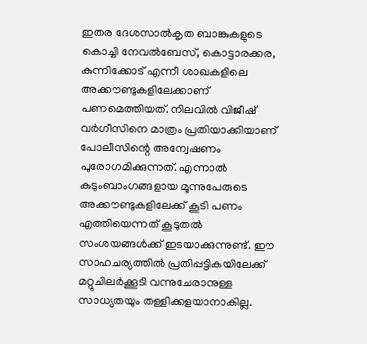ഇതര ദേശസാൽകൃത ബാങ്കുകളുടെ കൊച്ചി നേവൽബേസ്, കൊട്ടാരക്കര, കുന്നിക്കോട് എന്നീ ശാഖകളിലെ അക്കൗണ്ടുകളിലേക്കാണ് പണമെത്തിയത്. നിലവിൽ വിജീഷ് വർഗീസിനെ മാത്രം പ്രതിയാക്കിയാണ് പോലീസിന്റെ അന്വേഷണം പുരോഗമിക്കുന്നത്. എന്നാൽ കുടുംബാംഗങ്ങളായ മൂന്നുപേരുടെ അക്കൗണ്ടുകളിലേക്ക് കൂടി പണം എത്തിയെന്നത് കൂടുതൽ സംശയങ്ങൾക്ക് ഇടയാക്കുന്നുണ്ട്. ഈ സാഹചര്യത്തിൽ പ്രതിപ്പട്ടികയിലേക്ക് മറ്റുചിലർക്കൂടി വന്നുചേരാനുള്ള സാധ്യതയും തള്ളിക്കളയാനാകില്ല.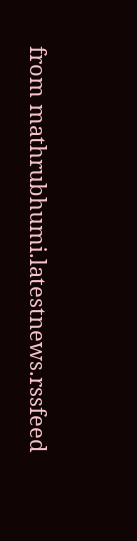from mathrubhumi.latestnews.rssfeed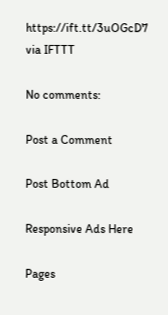https://ift.tt/3uOGcD7
via IFTTT

No comments:

Post a Comment

Post Bottom Ad

Responsive Ads Here

Pages